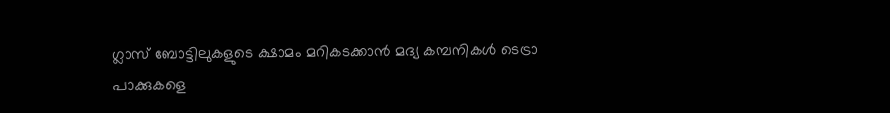ഗ്ലാസ് ബോട്ടിലുകളുടെ ക്ഷാമം മറികടക്കാൻ മദ്യ കമ്പനികൾ ടെട്രാ പാക്കുകളെ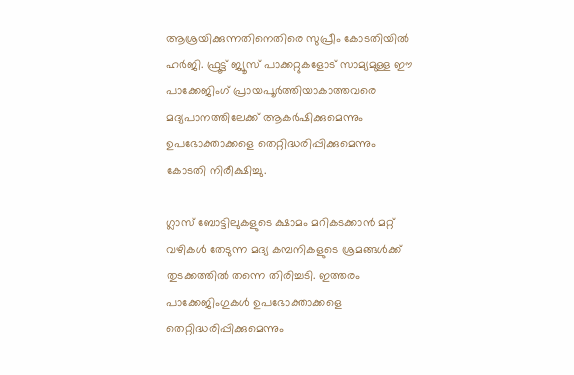ആശ്രയിക്കുന്നതിനെതിരെ സുപ്രീം കോടതിയിൽ ഹർജി. ഫ്രൂട്ട് ജ്യൂസ് പാക്കറ്റുകളോട് സാമ്യമുള്ള ഈ പാക്കേജിംഗ് പ്രായപൂർത്തിയാകാത്തവരെ മദ്യപാനത്തിലേക്ക് ആകർഷിക്കുമെന്നും ഉപഭോക്താക്കളെ തെറ്റിദ്ധരിപ്പിക്കുമെന്നും കോടതി നിരീക്ഷിച്ചു.

ഗ്ലാസ് ബോട്ടിലുകളുടെ ക്ഷാമം മറികടക്കാന്‍ മറ്റ് വഴികള്‍ തേടുന്ന മദ്യ കമ്പനികളുടെ ശ്രമങ്ങള്‍ക്ക് തുടക്കത്തില്‍ തന്നെ തിരിച്ചടി. ഇത്തരം പാക്കേജിംഗുകള്‍ ഉപഭോക്താക്കളെ തെറ്റിദ്ധരിപ്പിക്കുമെന്നും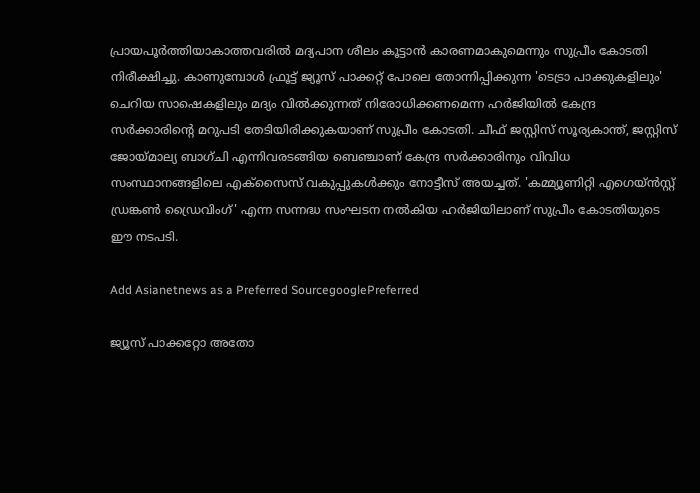പ്രായപൂര്‍ത്തിയാകാത്തവരില്‍ മദ്യപാന ശീലം കൂട്ടാന്‍ കാരണമാകുമെന്നും സുപ്രീം കോടതി നിരീക്ഷിച്ചു. കാണുമ്പോള്‍ ഫ്രൂട്ട് ജ്യൂസ് പാക്കറ്റ് പോലെ തോന്നിപ്പിക്കുന്ന 'ടെട്രാ പാക്കുകളിലും' ചെറിയ സാഷെകളിലും മദ്യം വില്‍ക്കുന്നത് നിരോധിക്കണമെന്ന ഹര്‍ജിയില്‍ കേന്ദ്ര സര്‍ക്കാരിന്റെ മറുപടി തേടിയിരിക്കുകയാണ് സുപ്രീം കോടതി. ചീഫ് ജസ്റ്റിസ് സൂര്യകാന്ത്, ജസ്റ്റിസ് ജോയ്മാല്യ ബാഗ്ചി എന്നിവരടങ്ങിയ ബെഞ്ചാണ് കേന്ദ്ര സര്‍ക്കാരിനും വിവിധ സംസ്ഥാനങ്ങളിലെ എക്‌സൈസ് വകുപ്പുകള്‍ക്കും നോട്ടീസ് അയച്ചത്. 'കമ്മ്യൂണിറ്റി എഗെയ്ന്‍സ്റ്റ് ഡ്രങ്കണ്‍ ഡ്രൈവിംഗ്' എന്ന സന്നദ്ധ സംഘടന നല്‍കിയ ഹര്‍ജിയിലാണ് സുപ്രീം കോടതിയുടെ ഈ നടപടി.

Add Asianetnews as a Preferred SourcegooglePreferred

ജ്യൂസ് പാക്കറ്റോ അതോ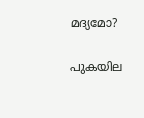മദ്യമോ?

പുകയില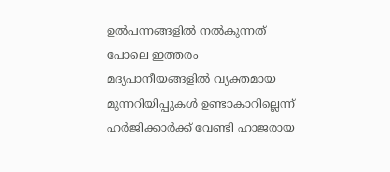ഉല്‍പന്നങ്ങളില്‍ നല്‍കുന്നത് പോലെ ഇത്തരം മദ്യപാനീയങ്ങളില്‍ വ്യക്തമായ മുന്നറിയിപ്പുകള്‍ ഉണ്ടാകാറില്ലെന്ന് ഹര്‍ജിക്കാര്‍ക്ക് വേണ്ടി ഹാജരായ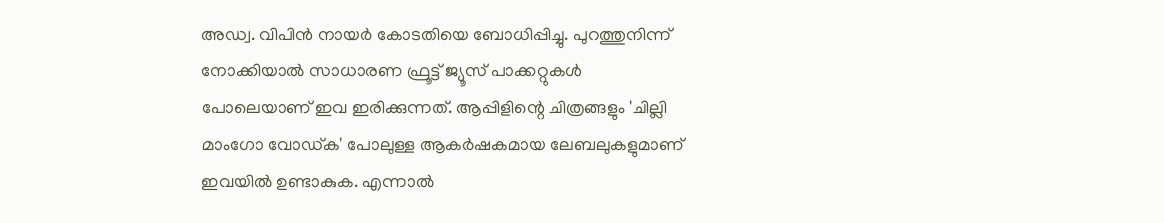അഡ്വ. വിപിന്‍ നായര്‍ കോടതിയെ ബോധിപ്പിച്ചു. പുറത്തുനിന്ന് നോക്കിയാല്‍ സാധാരണ ഫ്രൂട്ട് ജ്യൂസ് പാക്കറ്റുകള്‍ പോലെയാണ് ഇവ ഇരിക്കുന്നത്. ആപ്പിളിന്റെ ചിത്രങ്ങളും 'ചില്ലി മാംഗോ വോഡ്ക' പോലുള്ള ആകര്‍ഷകമായ ലേബലുകളുമാണ് ഇവയില്‍ ഉണ്ടാകുക. എന്നാല്‍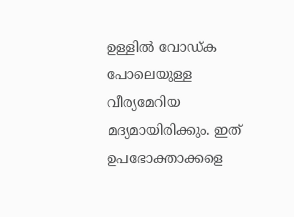ഉള്ളില്‍ വോഡ്ക പോലെയുള്ള വീര്യമേറിയ മദ്യമായിരിക്കും. ഇത് ഉപഭോക്താക്കളെ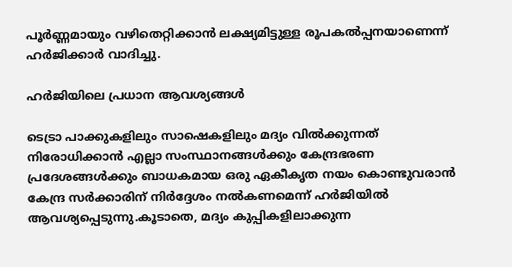പൂര്‍ണ്ണമായും വഴിതെറ്റിക്കാന്‍ ലക്ഷ്യമിട്ടുള്ള രൂപകല്‍പ്പനയാണെന്ന് ഹര്‍ജിക്കാര്‍ വാദിച്ചു.

ഹര്‍ജിയിലെ പ്രധാന ആവശ്യങ്ങള്‍

ടെട്രാ പാക്കുകളിലും സാഷെകളിലും മദ്യം വില്‍ക്കുന്നത് നിരോധിക്കാന്‍ എല്ലാ സംസ്ഥാനങ്ങള്‍ക്കും കേന്ദ്രഭരണ പ്രദേശങ്ങള്‍ക്കും ബാധകമായ ഒരു ഏകീകൃത നയം കൊണ്ടുവരാന്‍ കേന്ദ്ര സര്‍ക്കാരിന് നിര്‍ദ്ദേശം നല്‍കണമെന്ന് ഹര്‍ജിയില്‍ ആവശ്യപ്പെടുന്നു.കൂടാതെ, മദ്യം കുപ്പികളിലാക്കുന്ന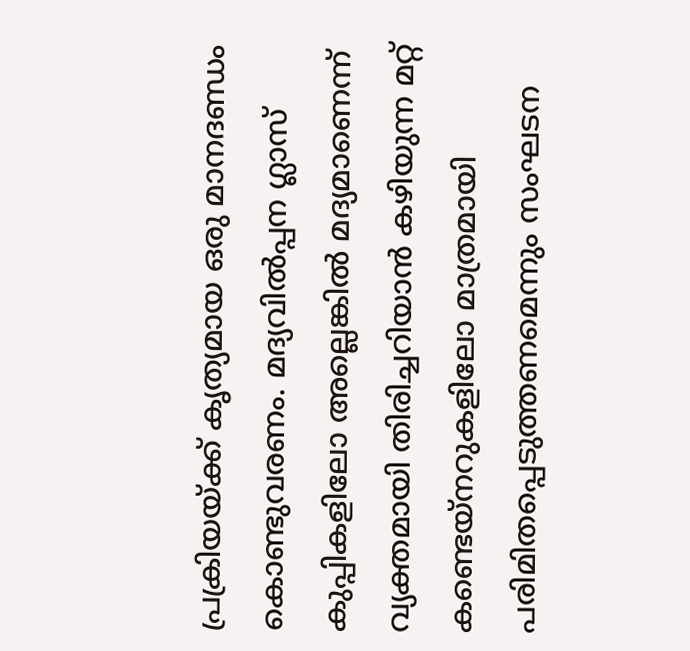പ്രക്രിയയ്ക്ക് കൃത്യമായ ഒരു മാനദണ്ഡം കൊണ്ടുവരണം. മദ്യവില്‍പ്പന ഗ്ലാസ് കുപ്പികളിലോ അല്ലെങ്കില്‍ മദ്യമാണെന്ന് വ്യക്തമായി തിരിച്ചറിയാന്‍ കഴിയുന്ന മറ്റ് കണ്ടെയ്‌നറുകളിലോ മാത്രമായി പരിമിതപ്പെടുത്തണമെന്നും സംഘടന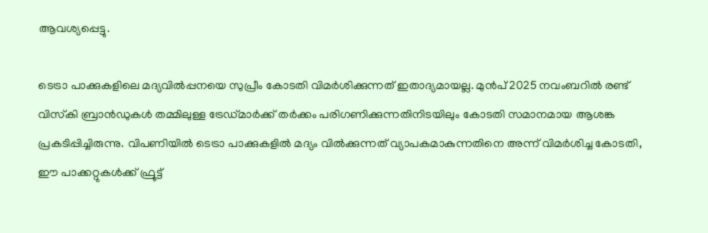ആവശ്യപ്പെട്ടു.

ടെട്രാ പാക്കുകളിലെ മദ്യവില്‍പ്പനയെ സുപ്രീം കോടതി വിമര്‍ശിക്കുന്നത് ഇതാദ്യമായല്ല. മുന്‍പ് 2025 നവംബറില്‍ രണ്ട് വിസ്‌കി ബ്രാന്‍ഡുകള്‍ തമ്മിലുള്ള ട്രേഡ്മാര്‍ക്ക് തര്‍ക്കം പരിഗണിക്കുന്നതിനിടയിലും കോടതി സമാനമായ ആശങ്ക പ്രകടിപ്പിച്ചിരുന്നു. വിപണിയില്‍ ടെട്രാ പാക്കുകളില്‍ മദ്യം വില്‍ക്കുന്നത് വ്യാപകമാകുന്നതിനെ അന്ന് വിമര്‍ശിച്ച കോടതി, ഈ പാക്കറ്റുകള്‍ക്ക് ഫ്രൂട്ട്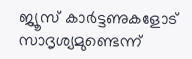ജ്യൂസ് കാര്‍ട്ടണുകളോട് സാദൃശ്യമുണ്ടെന്ന്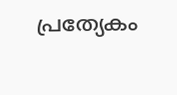പ്രത്യേകം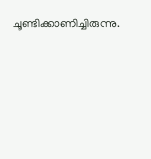ചൂണ്ടിക്കാണിച്ചിരുന്നു.